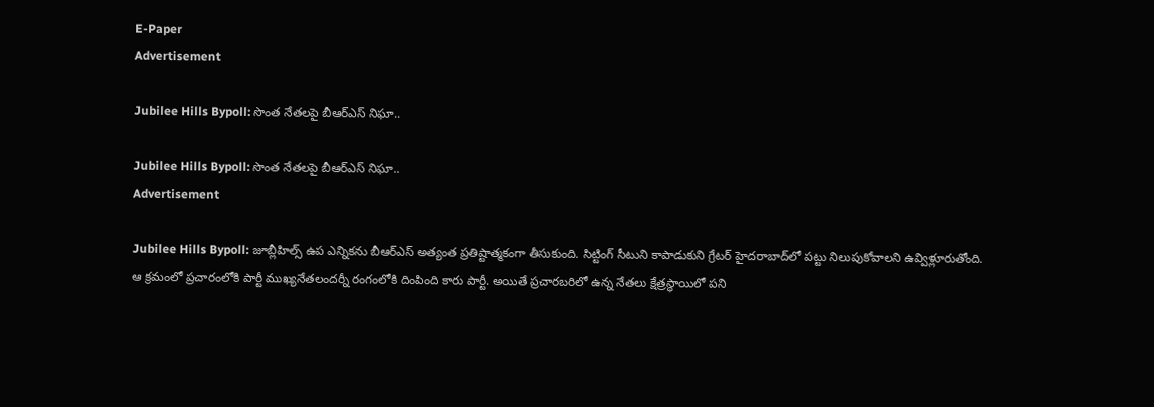E-Paper
Advertisement

Jubilee Hills Bypoll: సొంత నేతలపై బీఆర్ఎస్ నిఘా..

Jubilee Hills Bypoll: సొంత నేతలపై బీఆర్ఎస్ నిఘా..
Advertisement

Jubilee Hills Bypoll: జూబ్లీహిల్స్ ఉప ఎన్నికను బీఆర్ఎస్ అత్యంత ప్రతిష్టాత్మకంగా తీసుకుంది. సిట్టింగ్ సీటుని కాపాడుకుని గ్రేటర్ హైదరాబాద్‌లో పట్టు నిలుపుకోవాలని ఉవ్విళ్లూరుతోంది. ఆ క్రమంలో ప్రచారంలోకి పార్టీ ముఖ్యనేతలందర్నీ రంగంలోకి దింపింది కారు పార్టీ. అయితే ప్రచారబరిలో ఉన్న నేతలు క్షేత్రస్ధాయిలో పని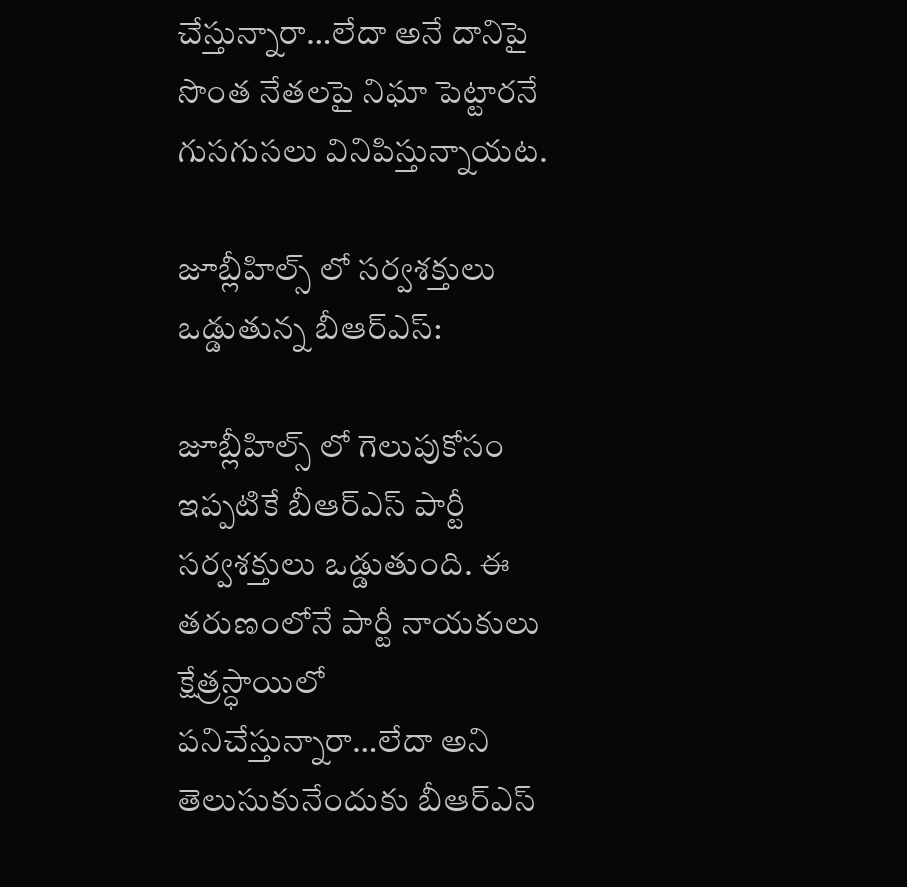చేస్తున్నారా…లేదా అనే దానిపై సొంత నేతలపై నిఘా పెట్టారనే గుసగుసలు వినిపిస్తున్నాయట.

జూబ్లీహిల్స్ లో సర్వశక్తులు ఒడ్డుతున్న బీఆర్ఎస్:

జూబ్లీహిల్స్ లో గెలుపుకోసం ఇప్పటికే బీఆర్ఎస్ పార్టీ సర్వశక్తులు ఒడ్డుతుంది. ఈ తరుణంలోనే పార్టీ నాయకులు క్షేత్రస్ధాయిలో పనిచేస్తున్నారా…లేదా అని తెలుసుకునేందుకు బీఆర్ఎస్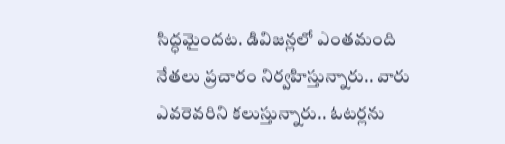సిద్ధమైందట. డివిజన్లలో ఎంతమంది నేతలు ప్రచారం నిర్వహిస్తున్నారు.. వారు ఎవరెవరిని కలుస్తున్నారు.. ఓటర్లను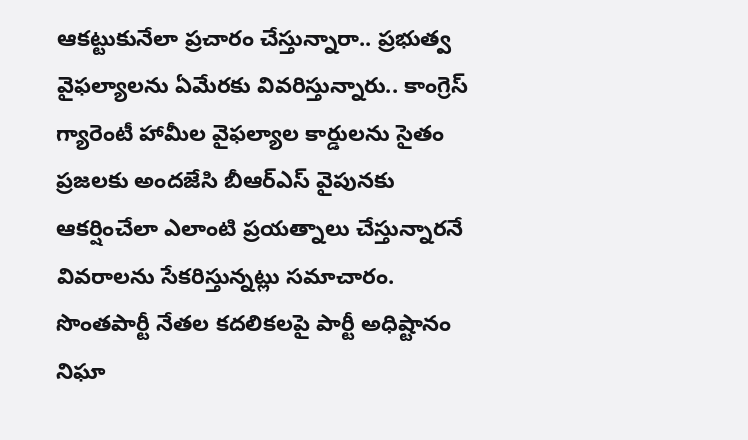ఆకట్టుకునేలా ప్రచారం చేస్తున్నారా.. ప్రభుత్వ వైఫల్యాలను ఏమేరకు వివరిస్తున్నారు.. కాంగ్రెస్ గ్యారెంటీ హామీల వైఫల్యాల కార్డులను సైతం ప్రజలకు అందజేసి బీఆర్ఎస్ వైపునకు ఆకర్షించేలా ఎలాంటి ప్రయత్నాలు చేస్తున్నారనే వివరాలను సేకరిస్తున్నట్లు సమాచారం. సొంతపార్టీ నేతల కదలికలపై పార్టీ అధిష్టానం నిఘా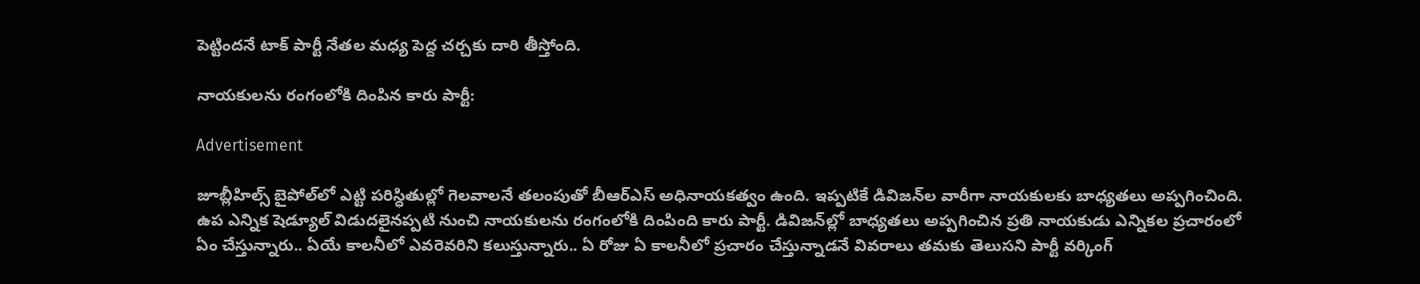పెట్టిందనే టాక్ పార్టీ నేతల మధ్య పెద్ద చర్చకు దారి తీస్తోంది.

నాయకులను రంగంలోకి దింపిన కారు పార్టీ:

Advertisement

జూబ్లీహిల్స్ బైపోల్‌లో ఎట్టి పరిస్ధితుల్లో గెలవాలనే తలంపుతో బీఆర్ఎస్‌ అధినాయకత్వం ఉంది. ఇప్పటికే డివిజన్‌ల వారీగా నాయకులకు బాధ్యతలు అప్పగించింది. ఉప ఎన్నిక షెడ్యూల్ విడుదలైనప్పటి నుంచి నాయకులను రంగంలోకి దింపింది కారు పార్టీ. డివిజన్‌ల్లో బాధ్యతలు అప్పగించిన ప్రతి నాయకుడు ఎన్నికల ప్రచారంలో ఏం చేస్తున్నారు.. ఏయే కాలనీలో ఎవరెవరిని కలుస్తున్నారు.. ఏ రోజు ఏ కాలనీలో ప్రచారం చేస్తున్నాడనే వివరాలు తమకు తెలుసని పార్టీ వర్కింగ్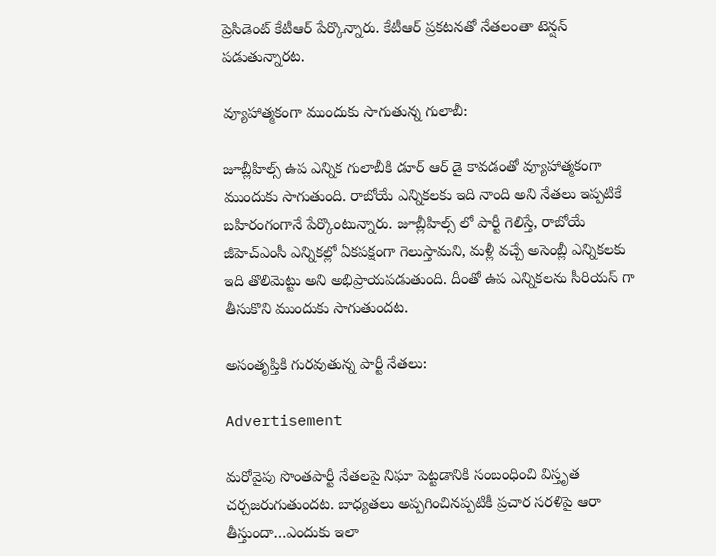ప్రెసిడెంట్ కేటీఆర్ పేర్కొన్నారు. కేటీఆర్ ప్రకటనతో నేతలంతా టెన్షన్ పడుతున్నారట.

వ్యూహాత్మకంగా ముందుకు సాగుతున్న గులాబీ:

జూబ్లీహిల్స్ ఉప ఎన్నిక గులాబీకి డూర్ ఆర్ డై కావడంతో వ్యూహాత్మకంగా ముందుకు సాగుతుంది. రాబోయే ఎన్నికలకు ఇది నాంది అని నేతలు ఇప్పటికే బహిరంగంగానే పేర్కొంటున్నారు. జూబ్లీహిల్స్‌ లో పార్టీ గెలిస్తే, రాబోయే జీహెచ్‌ఎంసీ ఎన్నికల్లో ఏకపక్షంగా గెలుస్తామని, మళ్లీ వచ్చే అసెంబ్లీ ఎన్నికలకు ఇది తొలిమెట్టు అని అభిప్రాయపడుతుంది. దీంతో ఉప ఎన్నికలను సీరియస్ గా తీసుకొని ముందుకు సాగుతుందట.

అసంతృప్తికి గురవుతున్న పార్టీ నేతలు:

Advertisement

మరోవైపు సొంతపార్టీ నేతలపై నిఘా పెట్టడానికి సంబంధించి విస్తృత చర్చజరుగుతుందట. బాధ్యతలు అప్పగించినప్పటికీ ప్రచార సరళిపై ఆరా తీస్తుందా…ఎందుకు ఇలా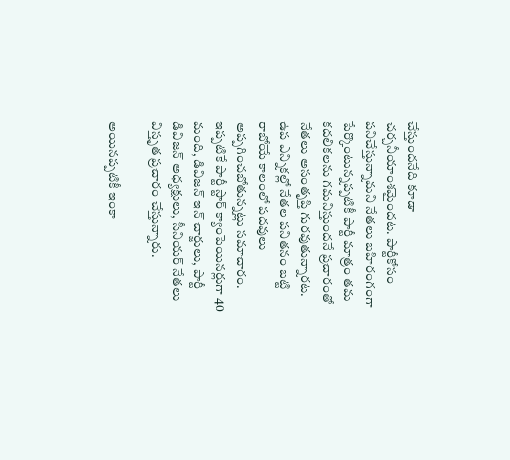చేస్తుందనేది కూడా చర్చనీయాంశమైందట. పార్టీకోసం పనిచేస్తున్నామని నేతలు బహిరంగంగా పేర్కొంటున్నప్పటికీ పార్టీ మాత్రం తమ కదలికలను గమనిస్తుందనే ప్రచారంతో నేతలు అసంతృప్తి గురవుతున్నారట. ఉప ఎన్నికల్లో నేతల పనితనం బట్టి రాబోయే కాలంలో పదవులు అప్పగించబోతున్నట్లు సమాచారం. ఇప్పటికే పార్టీ స్టార్ క్యాంపెయినర్లుగా 40 మంది, డివిజన్ ఇన్ చార్జులు, పార్టీ డివిజన్ అధ్యక్షులు, సీనియర్ నేతలు విస్తృత ప్రచారం చేస్తున్నారు.

అయినప్పటికీ ఇంకా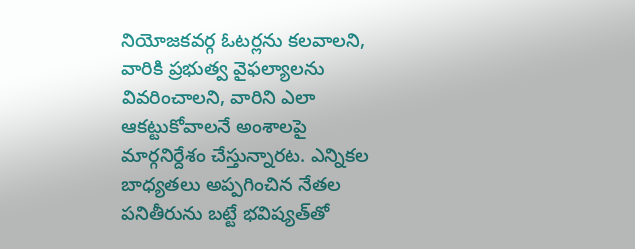నియోజకవర్గ ఓటర్లను కలవాలని, వారికి ప్రభుత్వ వైఫల్యాలను వివరించాలని, వారిని ఎలా ఆకట్టుకోవాలనే అంశాలపై మార్గనిర్దేశం చేస్తున్నారట. ఎన్నికల బాధ్యతలు అప్పగించిన నేతల పనితీరును బట్టే భవిష్యత్‌తో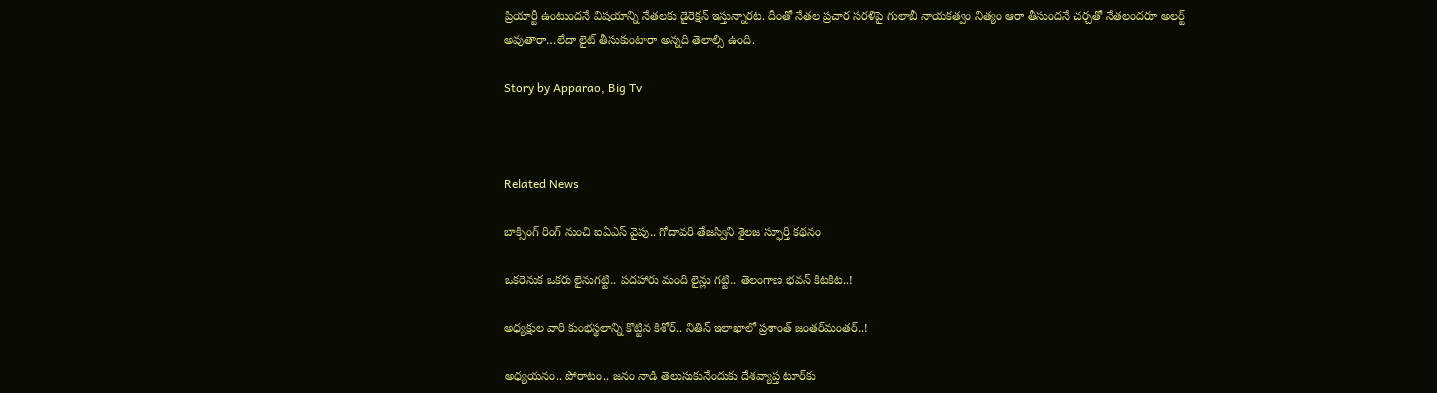ప్రియార్టీ ఉంటుందనే విషయాన్ని నేతలకు డైరెక్షన్ ఇస్తున్నారట. దీంతో నేతల ప్రచార సరళిపై గులాబీ నాయకత్వం నిత్యం ఆరా తీసుందనే చర్చతో నేతలందరూ అలర్ట్‌ అవుతారా…లేదా లైట్‌ తీసుకుంటారా అన్నది తెలాల్సి ఉంది.

Story by Apparao, Big Tv



Related News

బాక్సింగ్ రింగ్ నుంచి ఐఏఎస్ వైపు.. గోదావరి తేజస్విని శైలజ స్ఫూర్తి కథనం

ఒక‌రెనుక ఒక‌రు లైనుగ‌ట్టి.. ప‌ద‌హారు మంది లైన్లు గ‌ట్టి.. తెలంగాణ భ‌వ‌న్ కిట‌కిట‌..!

అధ్య‌క్షుల వారి కుంభ‌స్థ‌లాన్ని కొట్టిన కిశోర్‌.. నితిన్ ఇలాఖాలో ప్ర‌శాంత్ జంత‌ర్‌మంత‌ర్‌..!

అధ్య‌య‌నం.. పోరాటం.. జ‌నం నాడి తెలుసుకునేందుకు దేశ‌వ్యాప్త టూర్‌కు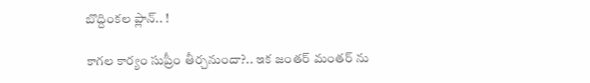బొద్దింక‌ల ప్లాన్‌.. !

కాగ‌ల కార్యం సుప్రీం తీర్చ‌నుందా?.. ఇక జంత‌ర్ మంత‌ర్ ను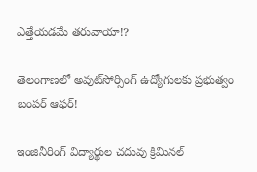ఎత్తేయ‌డ‌మే త‌రువాయా!?

తెలంగాణలో అవుట్‌సోర్సింగ్ ఉద్యోగులకు ప్రభుత్వం బంపర్ ఆఫర్!

ఇంజినీరింగ్ విద్యార్థుల చ‌దువు క్రిమిన‌ల్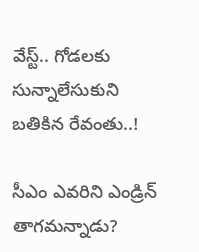వేస్ట్‌.. గోడ‌ల‌కు సున్నాలేసుకుని బ‌తికిన‌ రేవంతు..!

సీఎం ఎవ‌రిని ఎండ్రిన్ తాగ‌మ‌న్నాడు?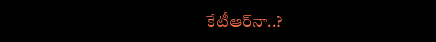కేటీఆర్‌నా..?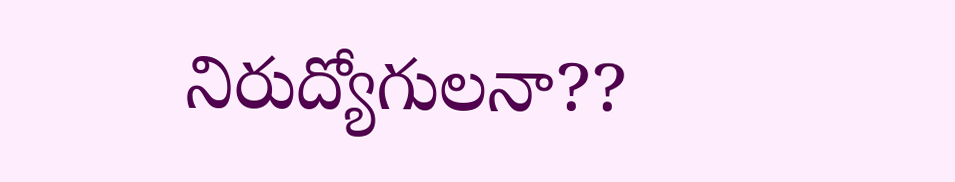నిరుద్యోగుల‌నా??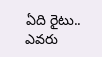ఏది రైటు.. ఎవ‌రు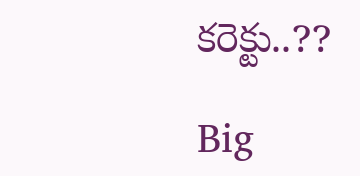కరెక్టు..??

Big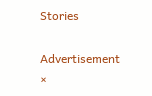Stories

Advertisement
×